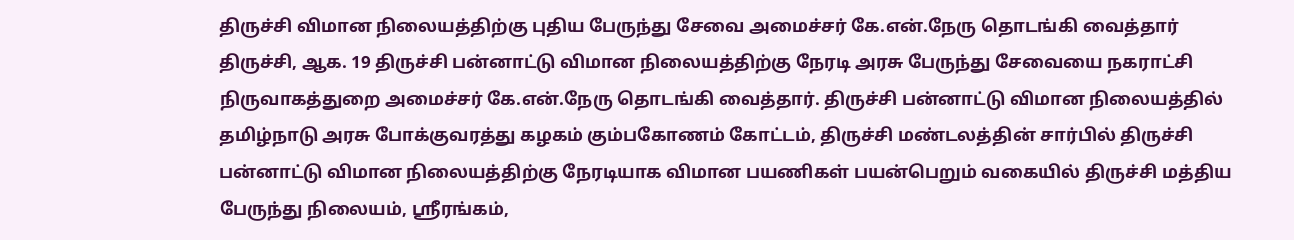திருச்சி விமான நிலையத்திற்கு புதிய பேருந்து சேவை அமைச்சர் கே.என்.நேரு தொடங்கி வைத்தார்
திருச்சி, ஆக. 19 திருச்சி பன்னாட்டு விமான நிலையத்திற்கு நேரடி அரசு பேருந்து சேவையை நகராட்சி நிருவாகத்துறை அமைச்சர் கே.என்.நேரு தொடங்கி வைத்தார். திருச்சி பன்னாட்டு விமான நிலையத்தில் தமிழ்நாடு அரசு போக்குவரத்து கழகம் கும்பகோணம் கோட்டம், திருச்சி மண்டலத்தின் சார்பில் திருச்சி பன்னாட்டு விமான நிலையத்திற்கு நேரடியாக விமான பயணிகள் பயன்பெறும் வகையில் திருச்சி மத்திய பேருந்து நிலையம், ஸ்ரீரங்கம்,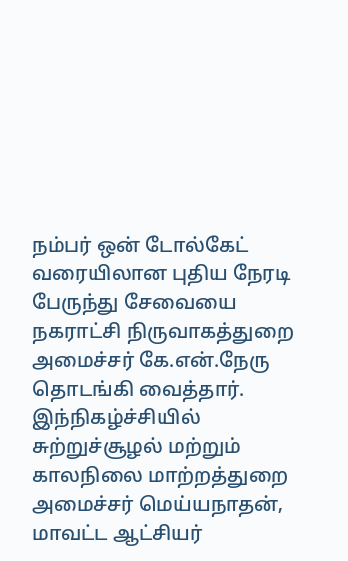நம்பர் ஒன் டோல்கேட் வரையிலான புதிய நேரடி பேருந்து சேவையை நகராட்சி நிருவாகத்துறை அமைச்சர் கே.என்.நேரு தொடங்கி வைத்தார்.
இந்நிகழ்ச்சியில் சுற்றுச்சூழல் மற்றும் காலநிலை மாற்றத்துறை அமைச்சர் மெய்யநாதன், மாவட்ட ஆட்சியர்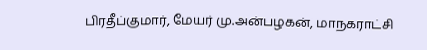பிரதீப்குமார், மேயர் மு.அன்பழகன், மாநகராட்சி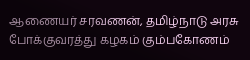ஆணையர் சரவணன், தமிழ்நாடு அரசு போக்குவரத்து கழகம் கும்பகோணம்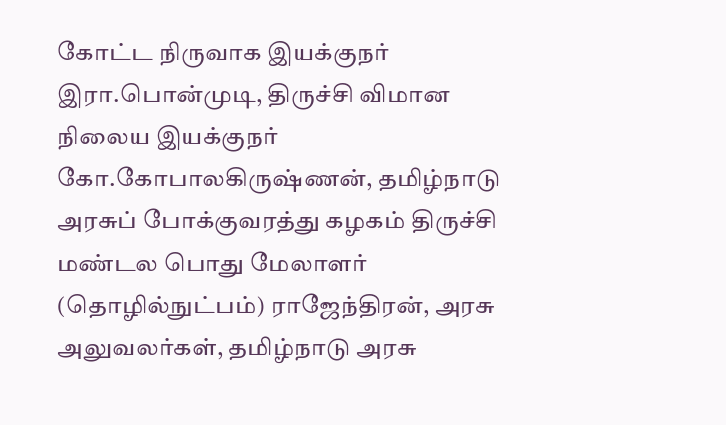கோட்ட நிருவாக இயக்குநர் இரா.பொன்முடி, திருச்சி விமான நிலைய இயக்குநர் கோ.கோபாலகிருஷ்ணன், தமிழ்நாடு அரசுப் போக்குவரத்து கழகம் திருச்சி மண்டல பொது மேலாளர் (தொழில்நுட்பம்) ராஜேந்திரன், அரசு அலுவலர்கள், தமிழ்நாடு அரசு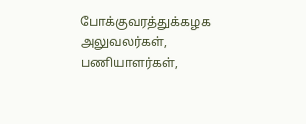போக்குவரத்துக்கழக அலுவலர்கள், பணியாளர்கள்,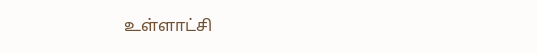உள்ளாட்சி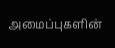அமைப்புகளின்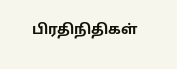பிரதிநிதிகள்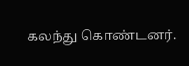கலந்து கொண்டனர்.